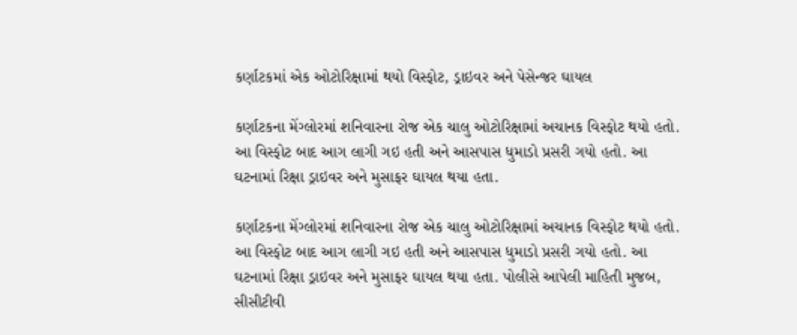કર્ણાટકમાં એક ઓટોરિક્ષામાં થયો વિસ્ફોટ, ડ્રાઇવર અને પેસેન્જર ઘાયલ

કર્ણાટકના મેંગ્લોરમાં શનિવારના રોજ એક ચાલુ ઓટોરિક્ષામાં અચાનક વિસ્ફોટ થયો હતો. આ વિસ્ફોટ બાદ આગ લાગી ગઇ હતી અને આસપાસ ધુમાડો પ્રસરી ગયો હતો. આ ઘટનામાં રિક્ષા ડ્રાઇવર અને મુસાફર ઘાયલ થયા હતા.

કર્ણાટકના મેંગ્લોરમાં શનિવારના રોજ એક ચાલુ ઓટોરિક્ષામાં અચાનક વિસ્ફોટ થયો હતો. આ વિસ્ફોટ બાદ આગ લાગી ગઇ હતી અને આસપાસ ધુમાડો પ્રસરી ગયો હતો. આ ઘટનામાં રિક્ષા ડ્રાઇવર અને મુસાફર ઘાયલ થયા હતા. પોલીસે આપેલી માહિતી મુજબ, સીસીટીવી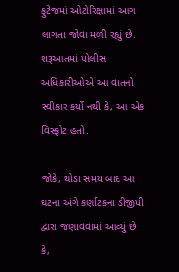ફુટેજમાં ઓટોરિક્ષામાં આગ લાગતા જોવા મળી રહ્યું છે. શરૂઆતમાં પોલીસ અધિકારીઓએ આ વાતનો સ્વીકાર કર્યો નથી કે, આ એક વિસ્ફોટ હતો.

જોકે, થોડા સમય બાદ આ ઘટના અંગે કર્ણાટકના ડીજીપી દ્વારા જણાવવામાં આવ્યું છે કે,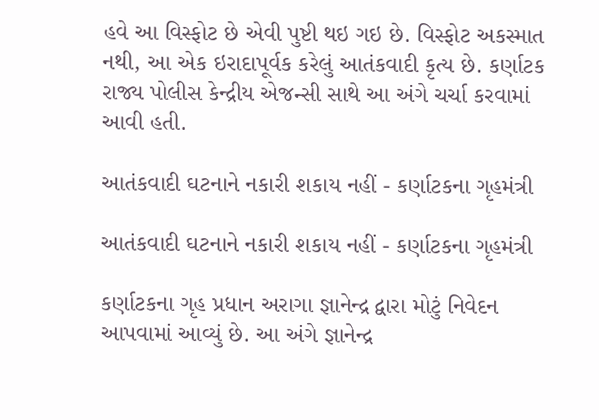હવે આ વિસ્ફોટ છે એવી પુષ્ટી થઇ ગઇ છે. વિસ્ફોટ અકસ્માત નથી, આ એક ઇરાદાપૂર્વક કરેલું આતંકવાદી કૃત્ય છે. કર્ણાટક રાજ્ય પોલીસ કેન્દ્રીય એજન્સી સાથે આ અંગે ચર્ચા કરવામાં આવી હતી.

આતંકવાદી ઘટનાને નકારી શકાય નહીં - કર્ણાટકના ગૃહમંત્રી

આતંકવાદી ઘટનાને નકારી શકાય નહીં - કર્ણાટકના ગૃહમંત્રી

કર્ણાટકના ગૃહ પ્રધાન અરાગા જ્ઞાનેન્દ્ર દ્વારા મોટું નિવેદન આપવામાં આવ્યું છે. આ અંગે જ્ઞાનેન્દ્ર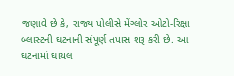જણાવે છે કે, રાજ્ય પોલીસે મેંગ્લોર ઓટો-રિક્ષા બ્લાસ્ટની ઘટનાની સંપૂર્ણ તપાસ શરૂ કરી છે. આ ઘટનામાં ઘાયલ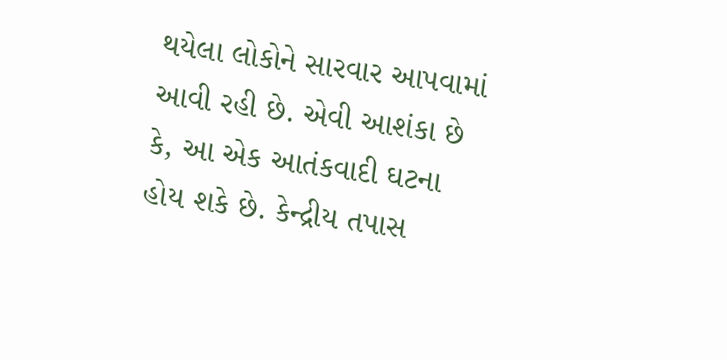થયેલા લોકોને સારવાર આપવામાં આવી રહી છે. એવી આશંકા છે કે, આ એક આતંકવાદી ઘટના હોય શકે છે. કેન્દ્રીય તપાસ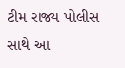ટીમ રાજ્ય પોલીસ સાથે આ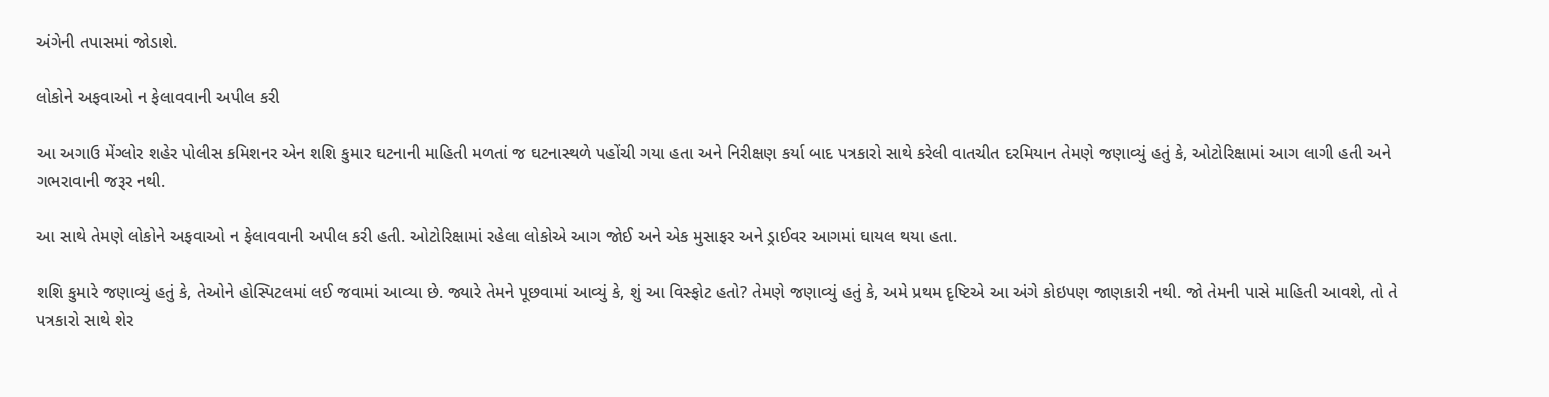અંગેની તપાસમાં જોડાશે.

લોકોને અફવાઓ ન ફેલાવવાની અપીલ કરી

આ અગાઉ મેંગ્લોર શહેર પોલીસ કમિશનર એન શશિ કુમાર ઘટનાની માહિતી મળતાં જ ઘટનાસ્થળે પહોંચી ગયા હતા અને નિરીક્ષણ કર્યા બાદ પત્રકારો સાથે કરેલી વાતચીત દરમિયાન તેમણે જણાવ્યું હતું કે, ઓટોરિક્ષામાં આગ લાગી હતી અને ગભરાવાની જરૂર નથી.

આ સાથે તેમણે લોકોને અફવાઓ ન ફેલાવવાની અપીલ કરી હતી. ઓટોરિક્ષામાં રહેલા લોકોએ આગ જોઈ અને એક મુસાફર અને ડ્રાઈવર આગમાં ઘાયલ થયા હતા.

શશિ કુમારે જણાવ્યું હતું કે, તેઓને હોસ્પિટલમાં લઈ જવામાં આવ્યા છે. જ્યારે તેમને પૂછવામાં આવ્યું કે, શું આ વિસ્ફોટ હતો? તેમણે જણાવ્યું હતું કે, અમે પ્રથમ દૃષ્ટિએ આ અંગે કોઇપણ જાણકારી નથી. જો તેમની પાસે માહિતી આવશે, તો તે પત્રકારો સાથે શેર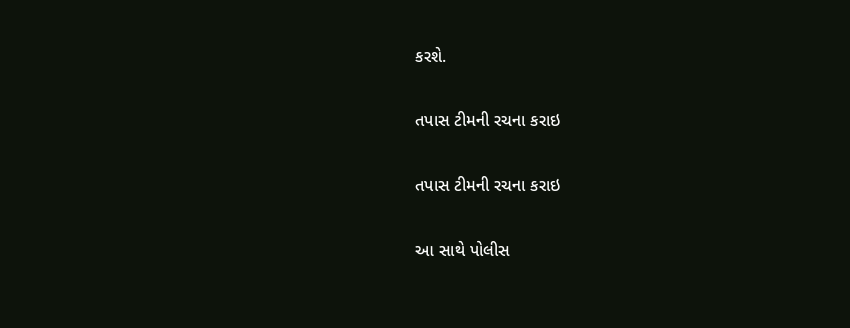કરશે.

તપાસ ટીમની રચના કરાઇ

તપાસ ટીમની રચના કરાઇ

આ સાથે પોલીસ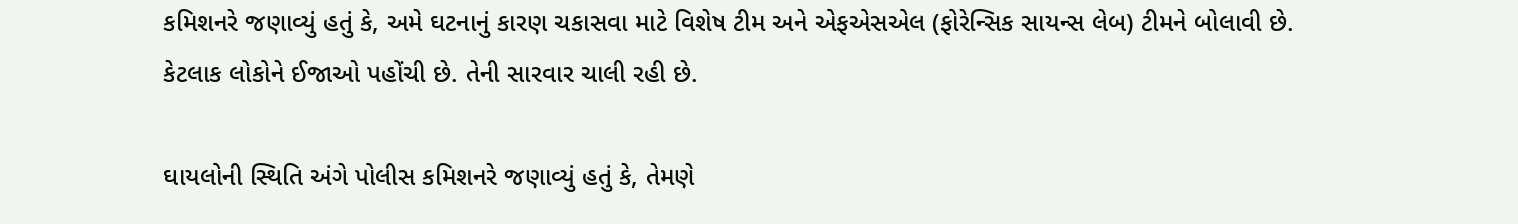કમિશનરે જણાવ્યું હતું કે, અમે ઘટનાનું કારણ ચકાસવા માટે વિશેષ ટીમ અને એફએસએલ (ફોરેન્સિક સાયન્સ લેબ) ટીમને બોલાવી છે. કેટલાક લોકોને ઈજાઓ પહોંચી છે. તેની સારવાર ચાલી રહી છે.

ઘાયલોની સ્થિતિ અંગે પોલીસ કમિશનરે જણાવ્યું હતું કે, તેમણે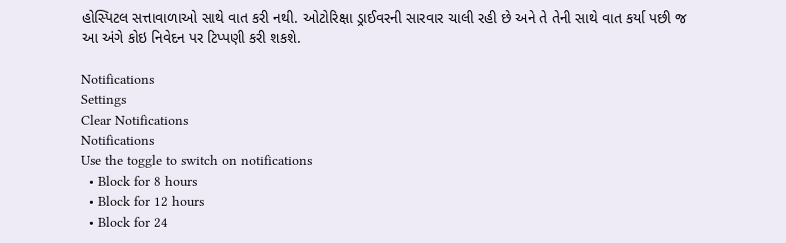હોસ્પિટલ સત્તાવાળાઓ સાથે વાત કરી નથી. ઓટોરિક્ષા ડ્રાઈવરની સારવાર ચાલી રહી છે અને તે તેની સાથે વાત કર્યા પછી જ આ અંગે કોઇ નિવેદન પર ટિપ્પણી કરી શકશે.

Notifications
Settings
Clear Notifications
Notifications
Use the toggle to switch on notifications
  • Block for 8 hours
  • Block for 12 hours
  • Block for 24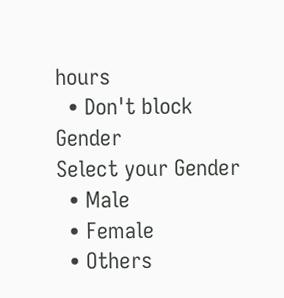hours
  • Don't block
Gender
Select your Gender
  • Male
  • Female
  • Others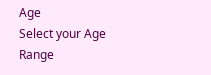Age
Select your Age Range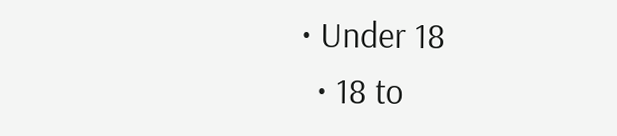• Under 18
  • 18 to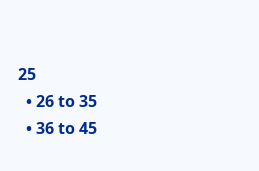25
  • 26 to 35
  • 36 to 45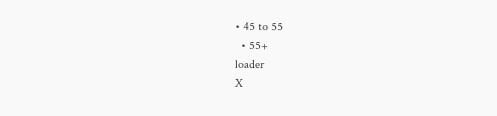• 45 to 55
  • 55+
loader
X